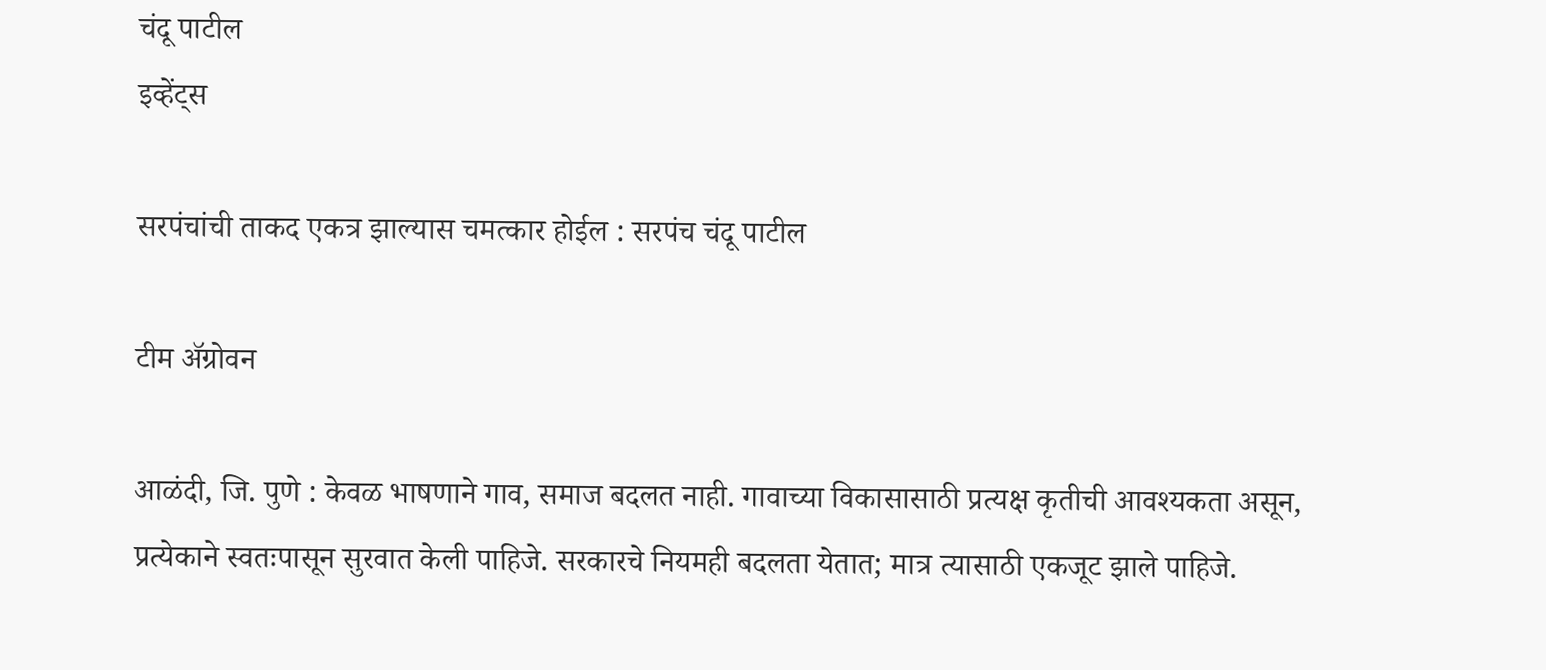चंदू पाटील
इव्हेंट्स

सरपंचांची ताकद एकत्र झाल्यास चमत्कार होईल : सरपंच चंदू पाटील

टीम ॲग्रोवन

आळंदी, जि. पुणे : केवळ भाषणाने गाव, समाज बदलत नाही. गावाच्या विकासासाठी प्रत्यक्ष कृतीची आवश्‍यकता असून, प्रत्येकाने स्वतःपासून सुरवात केली पाहिजे. सरकारचे नियमही बदलता येतात; मात्र त्यासाठी एकजूट झाले पाहिजे.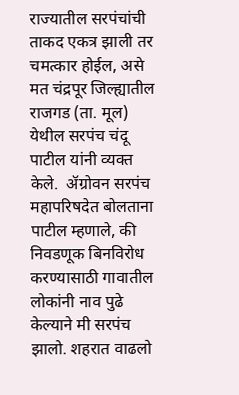राज्यातील सरपंचांची ताकद एकत्र झाली तर चमत्कार होईल, असे मत चंद्रपूर जिल्ह्यातील राजगड (ता. मूल) येथील सरपंच चंदू पाटील यांनी व्यक्त केले.  ॲग्रोवन सरपंच महापरिषदेत बोलताना पाटील म्हणाले, की निवडणूक बिनविरोध करण्यासाठी गावातील लोकांनी नाव पुढे केल्याने मी सरपंच झालो. शहरात वाढलो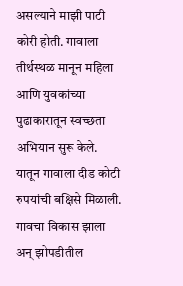असल्याने माझी पाटी कोरी होती. गावाला तीर्थस्थळ मानून महिला आणि युवकांच्या पुढाकारातून स्वच्छता अभियान सुरू केले. यातून गावाला दीड कोटी रुपयांची बक्षिसे मिळाली. गावचा विकास झाला अन् झोपडीतील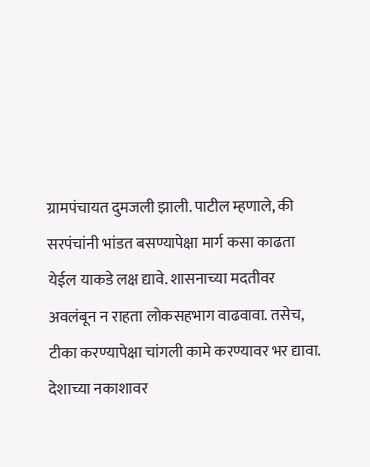ग्रामपंचायत दुमजली झाली. पाटील म्हणाले, की सरपंचांनी भांडत बसण्यापेक्षा मार्ग कसा काढता येईल याकडे लक्ष द्यावे. शासनाच्या मदतीवर अवलंबून न राहता लोकसहभाग वाढवावा. तसेच, टीका करण्यापेक्षा चांगली कामे करण्यावर भर द्यावा. देशाच्या नकाशावर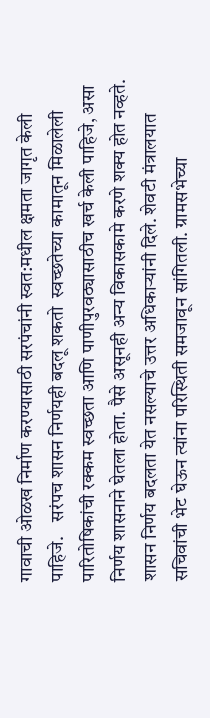गावाची ओळख निर्माण करण्यासाठी सरपंचांनी स्वत:मधील क्षमता जागृत केली पाहिजे.    सरंपच शासन निर्णयही बदलू शकतो  स्वच्छतेच्या कामातून मिळालेली पारितोषिकांची रक्कम स्वच्छता आणि पाणीपुरवठ्यासाठीच खर्च केली पाहिजे, असा निर्णय शासनाने घेतला होता. पैसे असूनही अन्य विकासकामे करणे शक्य होत नव्हते. शासन निर्णय बदलता येत नसल्याचे उत्तर अधिकाऱ्यांनी दिले. शेवटी मंत्रालयात सचिवांची भेट घेऊन त्यांना परिस्थिती समजावून सांगितली. ग्रामसभेच्या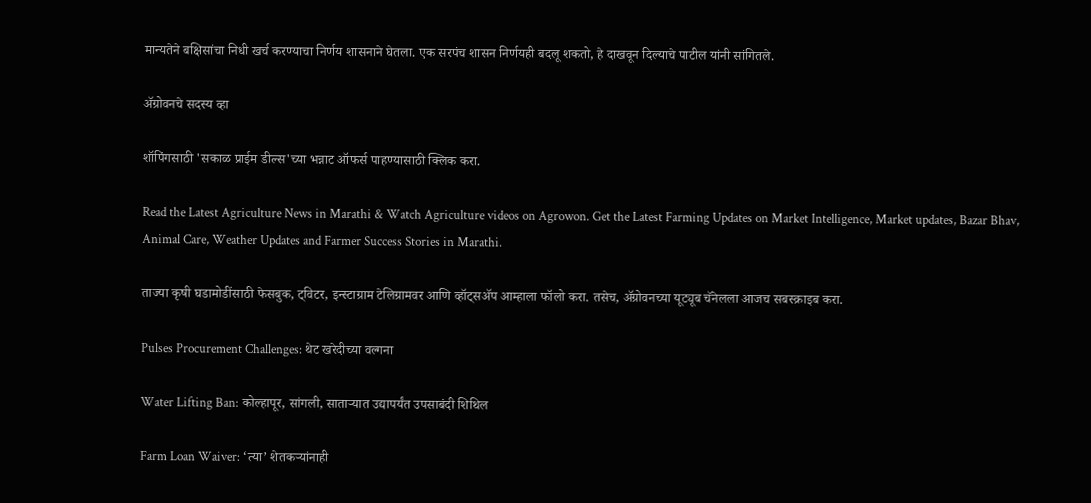मान्यतेने बक्षिसांचा निधी खर्च करण्याचा निर्णय शासनाने घेतला. एक सरपंच शासन निर्णयही बदलू शकतो, हे दाखवून दिल्याचे पाटील यांनी सांगितले.

ॲग्रोवनचे सदस्य व्हा

शॉपिंगसाठी 'सकाळ प्राईम डील्स'च्या भन्नाट ऑफर्स पाहण्यासाठी क्लिक करा.

Read the Latest Agriculture News in Marathi & Watch Agriculture videos on Agrowon. Get the Latest Farming Updates on Market Intelligence, Market updates, Bazar Bhav, Animal Care, Weather Updates and Farmer Success Stories in Marathi.

ताज्या कृषी घडामोडींसाठी फेसबुक, ट्विटर, इन्स्टाग्राम टेलिग्रामवर आणि व्हॉट्सॲप आम्हाला फॉलो करा. तसेच, ॲग्रोवनच्या यूट्यूब चॅनेलला आजच सबस्क्राइब करा.

Pulses Procurement Challenges: थेट खरेदीच्या वल्गना

Water Lifting Ban: कोल्हापूर, सांगली, साताऱ्यात उद्यापर्यंत उपसाबंदी शिथिल

Farm Loan Waiver: ‘त्या’ शेतकऱ्यांनाही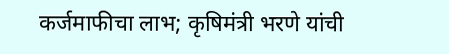कर्जमाफीचा लाभ; कृषिमंत्री भरणे यांची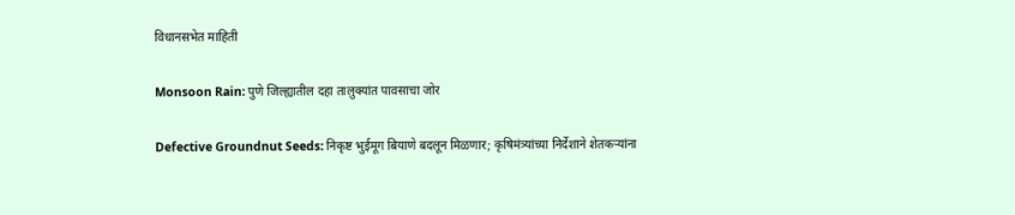विधानसभेत माहिती

Monsoon Rain: पुणे जिल्ह्यातील दहा तालुक्यांत पावसाचा जोर

Defective Groundnut Seeds: निकृष्ट भुईमूग बियाणे बदलून मिळणार; कृषिमंत्र्यांच्या निर्देशाने शेतकऱ्यांना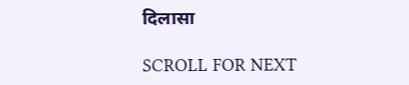दिलासा

SCROLL FOR NEXT